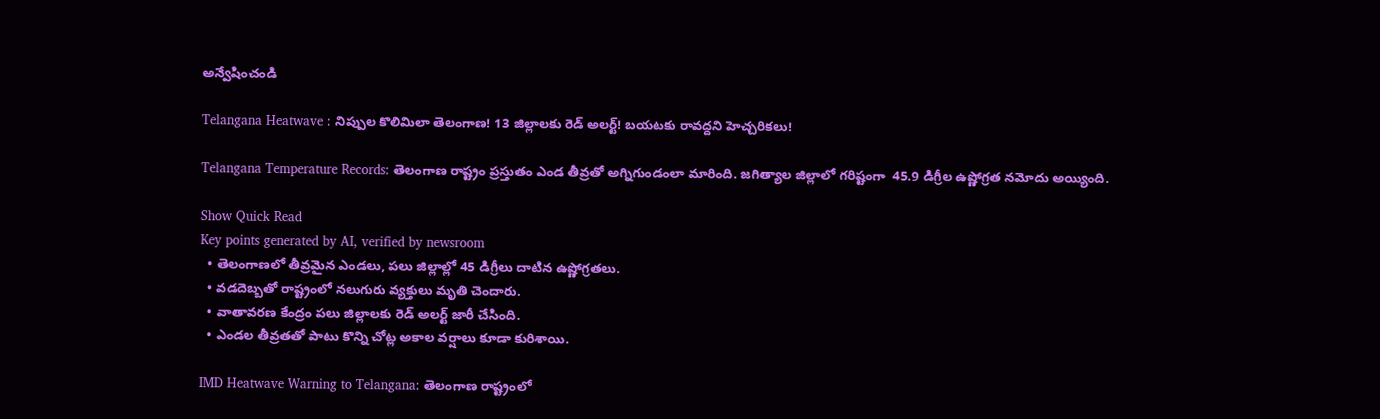అన్వేషించండి

Telangana Heatwave : నిప్పుల కొలిమిలా తెలంగాణ! 13 జిల్లాలకు రెడ్ అలర్ట్! బయటకు రావద్దని హెచ్చరికలు!

Telangana Temperature Records: తెలంగాణ రాష్ట్రం ప్రస్తుతం ఎండ తీవ్రతో అగ్నిగుండంలా మారింది. జగిత్యాల జిల్లాలో గరిష్టంగా  45.9 డిగ్రీల ఉష్ణోగ్రత నమోదు అయ్యింది.

Show Quick Read
Key points generated by AI, verified by newsroom
  • తెలంగాణలో తీవ్రమైన ఎండలు, పలు జిల్లాల్లో 45 డిగ్రీలు దాటిన ఉష్ణోగ్రతలు.
  • వడదెబ్బతో రాష్ట్రంలో నలుగురు వ్యక్తులు మృతి చెందారు.
  • వాతావరణ కేంద్రం పలు జిల్లాలకు రెడ్ అలర్ట్ జారీ చేసింది.
  • ఎండల తీవ్రతతో పాటు కొన్ని చోట్ల అకాల వర్షాలు కూడా కురిశాయి.

IMD Heatwave Warning to Telangana: తెలంగాణ రాష్ట్రంలో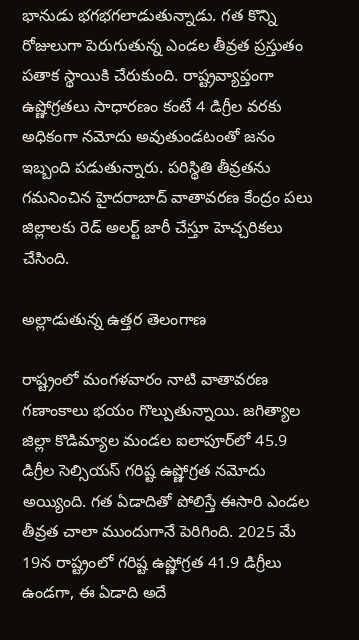భానుడు భగభగలాడుతున్నాడు. గత కొన్ని రోజులుగా పెరుగుతున్న ఎండల తీవ్రత ప్రస్తుతం పతాక స్థాయికి చేరుకుంది. రాష్ట్రవ్యాప్తంగా ఉష్ణోగ్రతలు సాధారణం కంటే 4 డిగ్రీల వరకు అధికంగా నమోదు అవుతుండటంతో జనం ఇబ్బంది పడుతున్నారు. పరిస్థితి తీవ్రతను గమనించిన హైదరాబాద్ వాతావరణ కేంద్రం పలు జిల్లాలకు రెడ్ అలర్ట్ జారీ చేస్తూ హెచ్చరికలు చేసింది.

అల్లాడుతున్న ఉత్తర తెలంగాణ

రాష్ట్రంలో మంగళవారం నాటి వాతావరణ గణాంకాలు భయం గొల్పుతున్నాయి. జగిత్యాల జిల్లా కొడిమ్యాల మండల ఐలాపూర్‌లో 45.9 డిగ్రీల సెల్సియస్ గరిష్ట ఉష్ణోగ్రత నమోదు అయ్యింది. గత ఏడాదితో పోలిస్తే ఈసారి ఎండల తీవ్రత చాలా ముందుగానే పెరిగింది. 2025 మే 19న రాష్ట్రంలో గరిష్ట ఉష్ణోగ్రత 41.9 డిగ్రీలు ఉండగా, ఈ ఏడాది అదే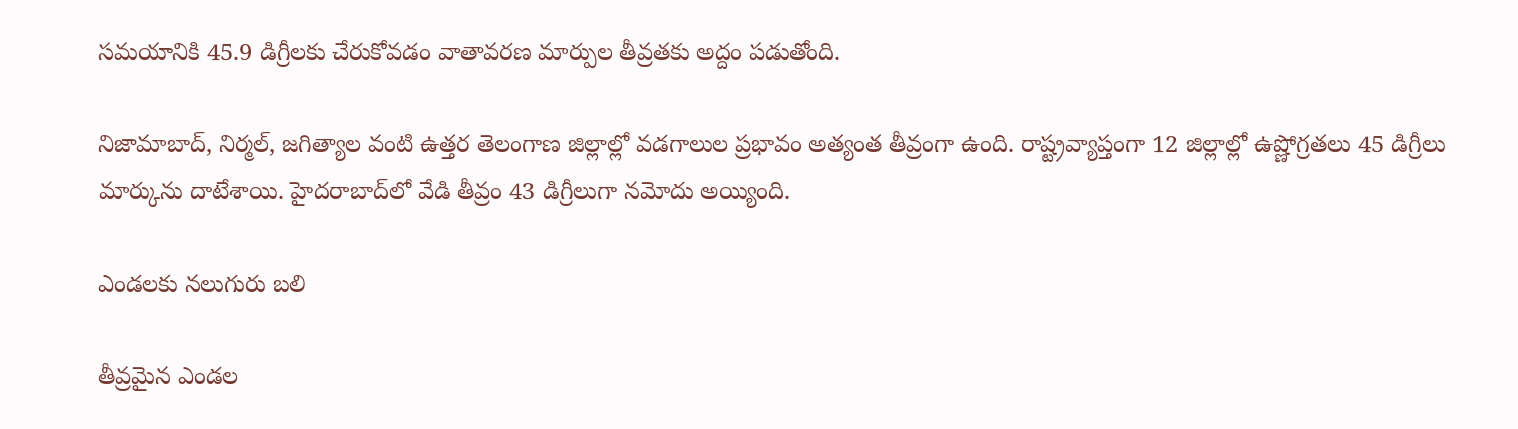సమయానికి 45.9 డిగ్రీలకు చేరుకోవడం వాతావరణ మార్పుల తీవ్రతకు అద్దం పడుతోంది.

నిజామాబాద్, నిర్మల్, జగిత్యాల వంటి ఉత్తర తెలంగాణ జిల్లాల్లో వడగాలుల ప్రభావం అత్యంత తీవ్రంగా ఉంది. రాష్ట్రవ్యాప్తంగా 12 జిల్లాల్లో ఉష్ణోగ్రతలు 45 డిగ్రీలు మార్కును దాటేశాయి. హైదరాబాద్‌లో వేడి తీవ్రం 43 డిగ్రీలుగా నమోదు అయ్యింది.

ఎండలకు నలుగురు బలి

తీవ్రమైన ఎండల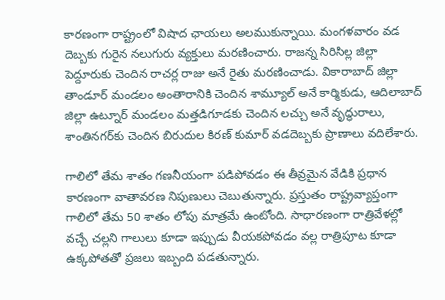కారణంగా రాష్ట్రంలో విషాద ఛాయలు అలముకున్నాయి. మంగళవారం వడ దెబ్బకు గురైన నలుగురు వ్యక్తులు మరణించారు. రాజన్న సిరిసిల్ల జిల్లా పెద్దూరుకు చెందిన రాచర్ల రాజు అనే రైతు మరణించాడు. వికారాబాద్‌ జిల్లా తాండూర్‌ మండలం అంతారానికి చెందిన శామ్యూల్ అనే కార్మికుడు, ఆదిలాబాద్ జిల్లా ఉట్నూర్ మండలం మత్తడిగూడకు చెందిన లచ్చు అనే వృద్ధురాలు, శాంతినగర్‌కు చెందిన బిరుదుల కిరణ్ కుమార్ వడదెబ్బకు ప్రాణాలు వదిలేశారు.

గాలిలో తేమ శాతం గణనీయంగా పడిపోవడం ఈ తీవ్రమైన వేడికి ప్రధాన కారణంగా వాతావరణ నిపుణులు చెబుతున్నారు. ప్రస్తుతం రాష్ట్రవ్యాప్తంగా గాలిలో తేమ 50 శాతం లోపు మాత్రమే ఉంటోంది. సాధారణంగా రాత్రివేళల్లో వచ్చే చల్లని గాలులు కూడా ఇప్పుడు వీయకపోవడం వల్ల రాత్రిపూట కూడా ఉక్కపోతతో ప్రజలు ఇబ్బంది పడతున్నారు.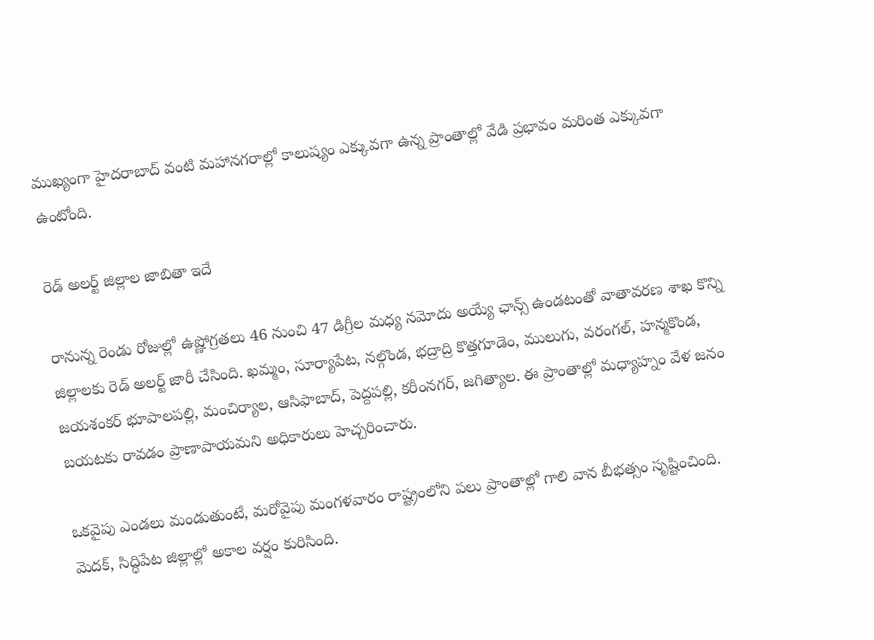ముఖ్యంగా హైదరాబాద్‌ వంటి మహానగరాల్లో కాలుష్యం ఎక్కువగా ఉన్న ప్రాంతాల్లో వేడి ప్రభావం మరింత ఎక్కువగా ఉంటోంది.

రెడ్ అలర్ట్ జిల్లాల జాబితా ఇదే

రానున్న రెండు రోజుల్లో ఉష్ణోగ్రతలు 46 నుంచి 47 డిగ్రీల మధ్య నమోదు అయ్యే ఛాన్స్ ఉండటంతో వాతావరణ శాఖ కొన్ని జిల్లాలకు రెడ్ అలర్ట్ జారీ చేసింది. ఖమ్మం, సూర్యాపేట, నల్గొండ, భద్రాద్రి కొత్తగూడెం, ములుగు, వరంగల్, హన్మకొండ, జయశంకర్ భూపాలపల్లి, మంచిర్యాల, ఆసిఫాబాద్, పెద్దపల్లి, కరీంనగర్, జగిత్యాల. ఈ ప్రాంతాల్లో మధ్యాహ్నం వేళ జనం బయటకు రావడం ప్రాణాపాయమని అధికారులు హెచ్చరించారు.

ఒకవైపు ఎండలు మండుతుంటే, మరోవైపు మంగళవారం రాష్ట్రంలోని పలు ప్రాంతాల్లో గాలి వాన బీభత్సం సృష్టించింది. మెదక్, సిద్ధిపేట జిల్లాల్లో అకాల వర్షం కురిసింది.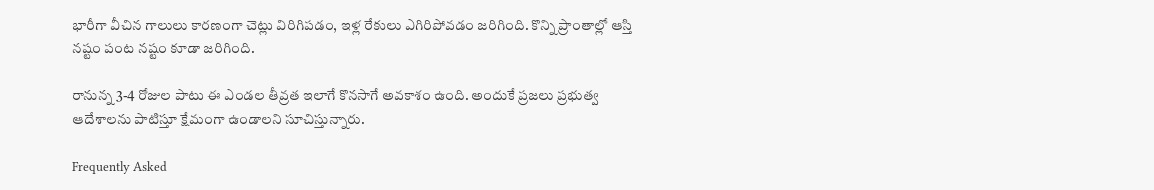భారీగా వీచిన గాలులు కారణంగా చెట్లు విరిగిపడం, ఇళ్ల రేకులు ఎగిరిపోవడం జరిగింది. కొన్ని ప్రాంతాల్లో ఆస్తి నష్టం పంట నష్టం కూడా జరిగింది.

రానున్న 3-4 రోజుల పాటు ఈ ఎండల తీవ్రత ఇలాగే కొనసాగే అవకాశం ఉంది. అందుకే ప్రజలు ప్రభుత్వ ఆదేశాలను పాటిస్తూ క్షేమంగా ఉండాలని సూచిస్తున్నారు.

Frequently Asked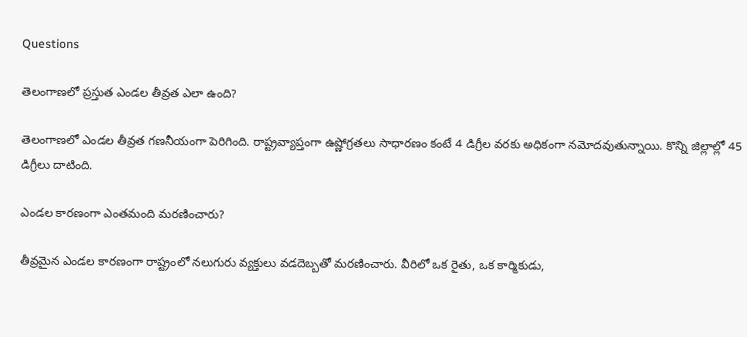Questions

తెలంగాణలో ప్రస్తుత ఎండల తీవ్రత ఎలా ఉంది?

తెలంగాణలో ఎండల తీవ్రత గణనీయంగా పెరిగింది. రాష్ట్రవ్యాప్తంగా ఉష్ణోగ్రతలు సాధారణం కంటే 4 డిగ్రీల వరకు అధికంగా నమోదవుతున్నాయి. కొన్ని జిల్లాల్లో 45 డిగ్రీలు దాటింది.

ఎండల కారణంగా ఎంతమంది మరణించారు?

తీవ్రమైన ఎండల కారణంగా రాష్ట్రంలో నలుగురు వ్యక్తులు వడదెబ్బతో మరణించారు. వీరిలో ఒక రైతు, ఒక కార్మికుడు,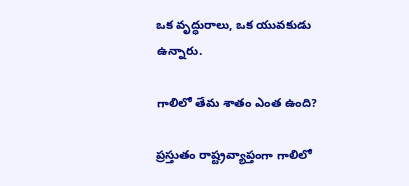ఒక వృద్ధురాలు, ఒక యువకుడు ఉన్నారు.

గాలిలో తేమ శాతం ఎంత ఉంది?

ప్రస్తుతం రాష్ట్రవ్యాప్తంగా గాలిలో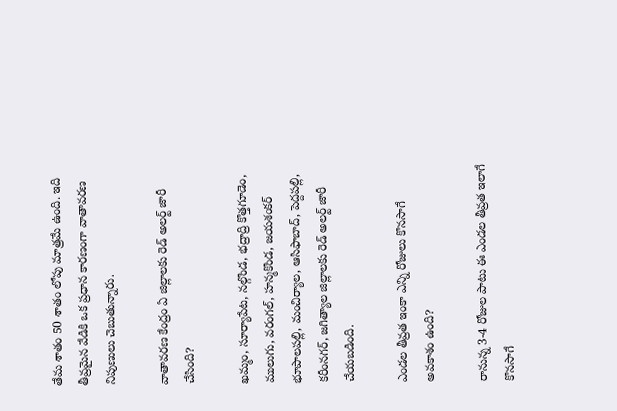తేమ శాతం 50 శాతం లోపు మాత్రమే ఉంది. ఇది తీవ్రమైన వేడికి ఒక ప్రధాన కారణంగా వాతావరణ నిపుణులు చెబుతున్నారు.

వాతావరణ కేంద్రం ఏ జిల్లాలకు రెడ్ అలర్ట్ జారీ చేసింది?

ఖమ్మం, సూర్యాపేట, నల్గొండ, భద్రాద్రి కొత్తగూడెం, ములుగు, వరంగల్, హన్మకొండ, జయశంకర్ భూపాలపల్లి, మంచిర్యాల, ఆసిఫాబాద్, పెద్దపల్లి, కరీంనగర్, జగిత్యాల జిల్లాలకు రెడ్ అలర్ట్ జారీ చేయబడింది.

ఎండల తీవ్రత ఇంకా ఎన్ని రోజులు కొనసాగే అవకాశం ఉంది?

రానున్న 3-4 రోజుల పాటు ఈ ఎండల తీవ్రత ఇలాగే కొనసాగే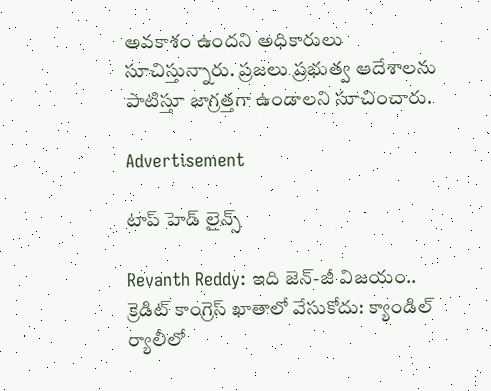అవకాశం ఉందని అధికారులు సూచిస్తున్నారు. ప్రజలు ప్రభుత్వ ఆదేశాలను పాటిస్తూ జాగ్రత్తగా ఉండాలని సూచించారు.

Advertisement

టాప్ హెడ్ లైన్స్

Revanth Reddy: ఇది జెన్-జీ విజయం.. క్రెడిట్ కాంగ్రెస్ ఖాతాలో వేసుకోదు: క్యాండిల్ ర్యాలీలో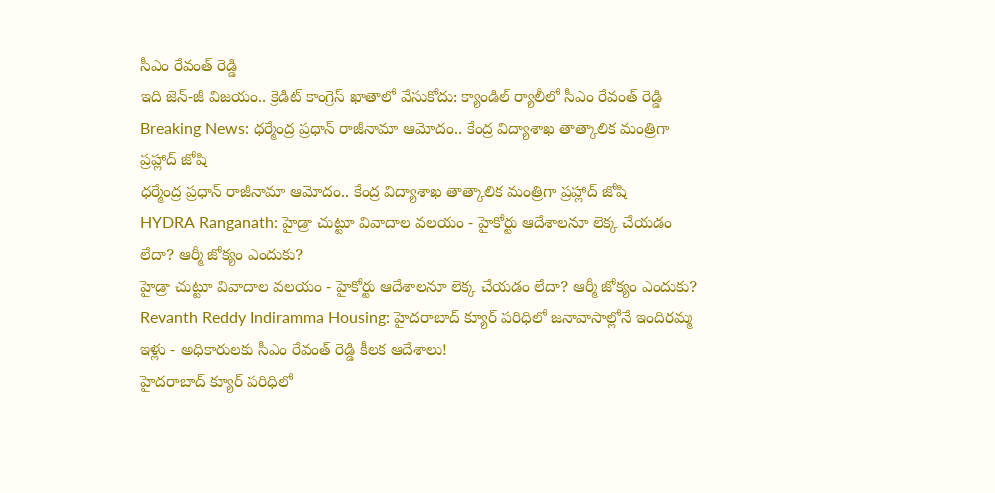సీఎం రేవంత్ రెడ్డి
ఇది జెన్-జీ విజయం.. క్రెడిట్ కాంగ్రెస్ ఖాతాలో వేసుకోదు: క్యాండిల్ ర్యాలీలో సీఎం రేవంత్ రెడ్డి
Breaking News: ధర్మేంద్ర ప్రధాన్ రాజీనామా ఆమోదం.. కేంద్ర విద్యాశాఖ తాత్కాలిక మంత్రిగా ప్రహ్లాద్ జోషి
ధర్మేంద్ర ప్రధాన్ రాజీనామా ఆమోదం.. కేంద్ర విద్యాశాఖ తాత్కాలిక మంత్రిగా ప్రహ్లాద్ జోషి
HYDRA Ranganath: హైడ్రా చుట్టూ వివాదాల వలయం - హైకోర్టు ఆదేశాలనూ లెక్క చేయడం లేదా? ఆర్మీ జోక్యం ఎందుకు?
హైడ్రా చుట్టూ వివాదాల వలయం - హైకోర్టు ఆదేశాలనూ లెక్క చేయడం లేదా? ఆర్మీ జోక్యం ఎందుకు?
Revanth Reddy Indiramma Housing: హైదరాబాద్ క్యూర్ పరిధిలో జనావాసాల్లోనే ఇందిరమ్మ ఇళ్లు - అధికారులకు సీఎం రేవంత్ రెడ్డి కీలక ఆదేశాలు!
హైదరాబాద్ క్యూర్ పరిధిలో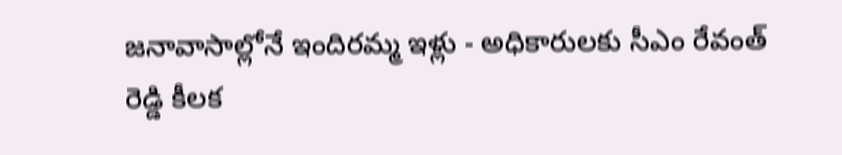జనావాసాల్లోనే ఇందిరమ్మ ఇళ్లు - అధికారులకు సీఎం రేవంత్ రెడ్డి కీలక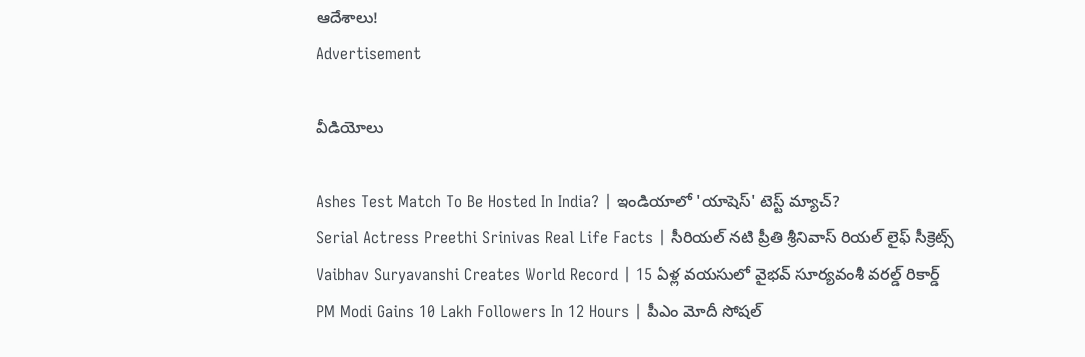ఆదేశాలు!
Advertisement

వీడియోలు

Ashes Test Match To Be Hosted In India? | ఇండియాలో 'యాషెస్' టెస్ట్ మ్యాచ్?
Serial Actress Preethi Srinivas Real Life Facts | సీరియల్ నటి ప్రీతి శ్రీనివాస్ రియల్ లైఫ్ సీక్రెట్స్
Vaibhav Suryavanshi Creates World Record | 15 ఏళ్ల వయసులో వైభవ్ సూర్యవంశీ వరల్డ్ రికార్డ్
PM Modi Gains 10 Lakh Followers In 12 Hours | పీఎం మోదీ సోషల్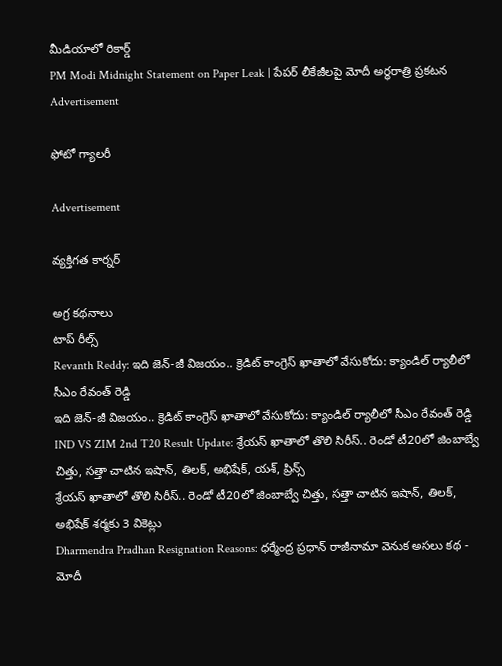మీడియాలో రికార్డ్
PM Modi Midnight Statement on Paper Leak | పేపర్ లీకేజీలపై మోదీ అర్ధరాత్రి ప్రకటన
Advertisement

ఫోటో గ్యాలరీ

Advertisement

వ్యక్తిగత కార్నర్

అగ్ర కథనాలు
టాప్ రీల్స్
Revanth Reddy: ఇది జెన్-జీ విజయం.. క్రెడిట్ కాంగ్రెస్ ఖాతాలో వేసుకోదు: క్యాండిల్ ర్యాలీలో సీఎం రేవంత్ రెడ్డి
ఇది జెన్-జీ విజయం.. క్రెడిట్ కాంగ్రెస్ ఖాతాలో వేసుకోదు: క్యాండిల్ ర్యాలీలో సీఎం రేవంత్ రెడ్డి
IND VS ZIM 2nd T20 Result Update: శ్రేయ‌స్ ఖాతాలో తొలి సిరీస్.. రెండో టీ20లో జింబాబ్వే చిత్తు, స‌త్తా చాటిన ఇషాన్, తిల‌క్, అభిషేక్, య‌శ్, ప్రిన్స్
శ్రేయ‌స్ ఖాతాలో తొలి సిరీస్.. రెండో టీ20లో జింబాబ్వే చిత్తు, స‌త్తా చాటిన ఇషాన్, తిల‌క్, అభిషేక్ శర్మకు 3 వికెట్లు
Dharmendra Pradhan Resignation Reasons: ధర్మేంద్ర ప్రధాన్ రాజీనామా వెనుక అసలు కథ - మోదీ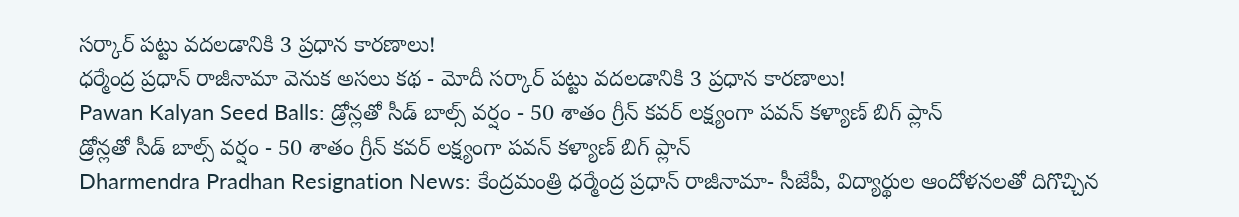సర్కార్ పట్టు వదలడానికి 3 ప్రధాన కారణాలు!
ధర్మేంద్ర ప్రధాన్ రాజీనామా వెనుక అసలు కథ - మోదీ సర్కార్ పట్టు వదలడానికి 3 ప్రధాన కారణాలు!
Pawan Kalyan Seed Balls: డ్రోన్లతో సీడ్ బాల్స్ వర్షం - 50 శాతం గ్రీన్ కవర్ లక్ష్యంగా పవన్ కళ్యాణ్ బిగ్ ప్లాన్
డ్రోన్లతో సీడ్ బాల్స్ వర్షం - 50 శాతం గ్రీన్ కవర్ లక్ష్యంగా పవన్ కళ్యాణ్ బిగ్ ప్లాన్
Dharmendra Pradhan Resignation News: కేంద్రమంత్రి ధర్మేంద్ర ప్రధాన్ రాజీనామా- సీజేపీ, విద్యార్థుల ఆందోళనలతో దిగొచ్చిన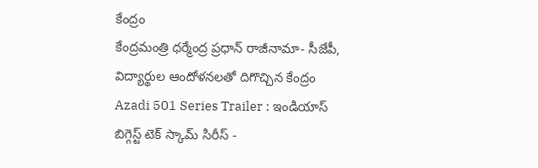కేంద్రం
కేంద్రమంత్రి ధర్మేంద్ర ప్రధాన్ రాజీనామా- సీజేపీ, విద్యార్థుల ఆందోళనలతో దిగొచ్చిన కేంద్రం
Azadi 501 Series Trailer : ఇండియాస్ బిగ్గెస్ట్ టెక్ స్కామ్ సిరీస్ -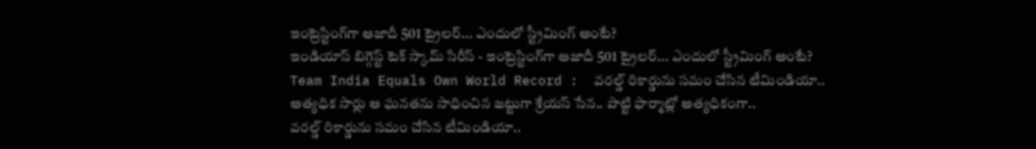ఇంట్రెస్టింగ్‌గా ఆజాదీ 501 ట్రైలర్... ఎందులో స్ట్రీమింగ్ అంటే?
ఇండియాస్ బిగ్గెస్ట్ టెక్ స్కామ్ సిరీస్ - ఇంట్రెస్టింగ్‌గా ఆజాదీ 501 ట్రైలర్... ఎందులో స్ట్రీమింగ్ అంటే?
Team India Equals Own World Record :  వ‌ర‌ల్డ్ రికార్డును స‌మం చేసిన టీమిండియా.. అత్య‌ధిక సార్లు ఆ ఘ‌న‌తను సాధించిన జ‌ట్టుగా శ్రేయ‌స్ సేన‌.. పొట్టి ఫార్మాట్లో అత్య‌ధికంగా..
వ‌ర‌ల్డ్ రికార్డును స‌మం చేసిన టీమిండియా..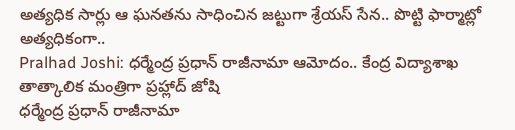అత్య‌ధిక సార్లు ఆ ఘ‌న‌తను సాధించిన జ‌ట్టుగా శ్రేయ‌స్ సేన‌.. పొట్టి ఫార్మాట్లో అత్య‌ధికంగా..
Pralhad Joshi: ధర్మేంద్ర ప్రధాన్ రాజీనామా ఆమోదం.. కేంద్ర విద్యాశాఖ తాత్కాలిక మంత్రిగా ప్రహ్లాద్ జోషి
ధర్మేంద్ర ప్రధాన్ రాజీనామా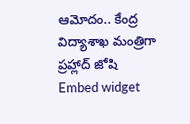ఆమోదం.. కేంద్ర విద్యాశాఖ మంత్రిగా ప్రహ్లాద్ జోషి
Embed widget